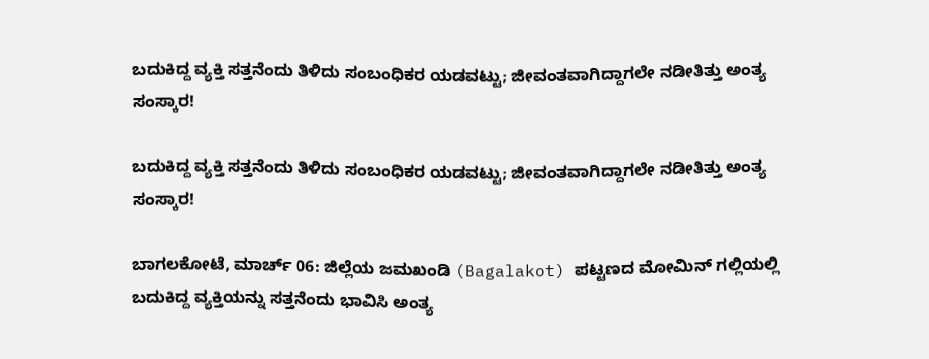ಬದುಕಿದ್ದ ವ್ಯಕ್ತಿ ಸತ್ತನೆಂದು ತಿಳಿದು ಸಂಬಂಧಿಕರ ಯಡವಟ್ಟು; ಜೀವಂತವಾಗಿದ್ದಾಗಲೇ ನಡೀತಿತ್ತು ಅಂತ್ಯ ಸಂಸ್ಕಾರ!

ಬದುಕಿದ್ದ ವ್ಯಕ್ತಿ ಸತ್ತನೆಂದು ತಿಳಿದು ಸಂಬಂಧಿಕರ ಯಡವಟ್ಟು; ಜೀವಂತವಾಗಿದ್ದಾಗಲೇ ನಡೀತಿತ್ತು ಅಂತ್ಯ ಸಂಸ್ಕಾರ!

ಬಾಗಲಕೋಟೆ, ಮಾರ್ಚ್ 06: ಜಿಲ್ಲೆಯ ಜಮಖಂಡಿ (Bagalakot) ಪಟ್ಟಣದ ಮೋಮಿನ್ ಗಲ್ಲಿಯಲ್ಲಿ ಬದುಕಿದ್ದ ವ್ಯಕ್ತಿಯನ್ನು ಸತ್ತನೆಂದು ಭಾವಿಸಿ ಅಂತ್ಯ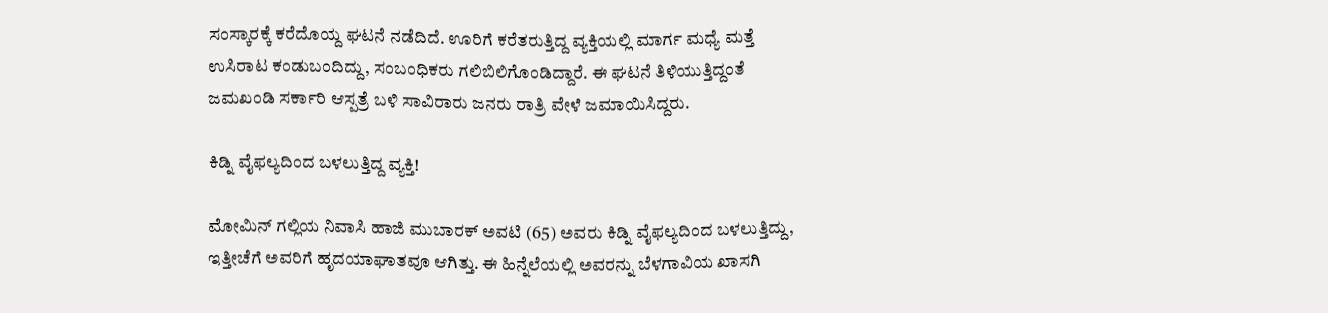ಸಂಸ್ಕಾರಕ್ಕೆ ಕರೆದೊಯ್ದ ಘಟನೆ ನಡೆದಿದೆ. ಊರಿಗೆ ಕರೆತರುತ್ತಿದ್ದ ವ್ಯಕ್ತಿಯಲ್ಲಿ ಮಾರ್ಗ ಮಧ್ಯೆ ಮತ್ತೆ ಉಸಿರಾಟ ಕಂಡುಬಂದಿದ್ದು, ಸಂಬಂಧಿಕರು ಗಲಿಬಿಲಿಗೊಂಡಿದ್ದಾರೆ. ಈ ಘಟನೆ ತಿಳಿಯುತ್ತಿದ್ದಂತೆ ಜಮಖಂಡಿ ಸರ್ಕಾರಿ ಆಸ್ಪತ್ರೆ ಬಳಿ ಸಾವಿರಾರು ಜನರು ರಾತ್ರಿ ವೇಳೆ ಜಮಾಯಿಸಿದ್ದರು.

ಕಿಡ್ನಿ ವೈಫಲ್ಯದಿಂದ ಬಳಲುತ್ತಿದ್ದ ವ್ಯಕ್ತಿ!

ಮೋಮಿನ್ ಗಲ್ಲಿಯ ನಿವಾಸಿ ಹಾಜಿ ಮುಬಾರಕ್ ಅವಟಿ (65) ಅವರು ಕಿಡ್ನಿ ವೈಫಲ್ಯದಿಂದ ಬಳಲುತ್ತಿದ್ದು, ಇತ್ತೀಚೆಗೆ ಅವರಿಗೆ ಹೃದಯಾಘಾತವೂ ಆಗಿತ್ತು. ಈ ಹಿನ್ನೆಲೆಯಲ್ಲಿ ಅವರನ್ನು ಬೆಳಗಾವಿಯ ಖಾಸಗಿ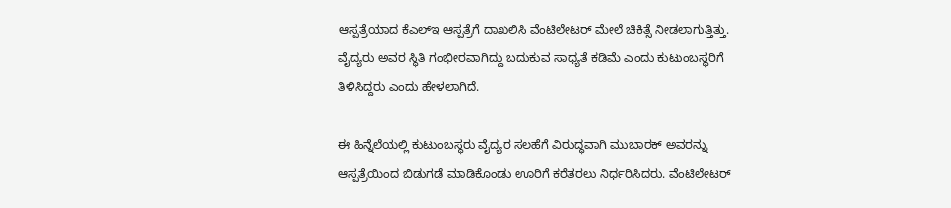ಆಸ್ಪತ್ರೆಯಾದ ಕೆಎಲ್‌ಇ ಆಸ್ಪತ್ರೆಗೆ ದಾಖಲಿಸಿ ವೆಂಟಿಲೇಟರ್ ಮೇಲೆ ಚಿಕಿತ್ಸೆ ನೀಡಲಾಗುತ್ತಿತ್ತು. ವೈದ್ಯರು ಅವರ ಸ್ಥಿತಿ ಗಂಭೀರವಾಗಿದ್ದು ಬದುಕುವ ಸಾಧ್ಯತೆ ಕಡಿಮೆ ಎಂದು ಕುಟುಂಬಸ್ಥರಿಗೆ ತಿಳಿಸಿದ್ದರು ಎಂದು ಹೇಳಲಾಗಿದೆ.

ಈ ಹಿನ್ನೆಲೆಯಲ್ಲಿ ಕುಟುಂಬಸ್ಥರು ವೈದ್ಯರ ಸಲಹೆಗೆ ವಿರುದ್ಧವಾಗಿ ಮುಬಾರಕ್ ಅವರನ್ನು ಆಸ್ಪತ್ರೆಯಿಂದ ಬಿಡುಗಡೆ ಮಾಡಿಕೊಂಡು ಊರಿಗೆ ಕರೆತರಲು ನಿರ್ಧರಿಸಿದರು. ವೆಂಟಿಲೇಟರ್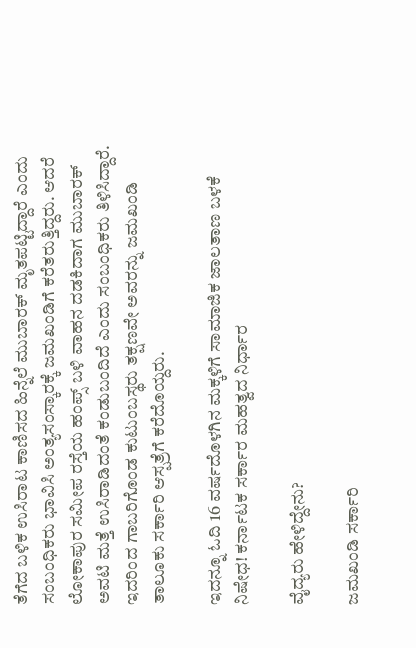ತೆಗೆದ ಬಳಿಕ ಉಸಿರಾಟ ಕಾಣಿಸದ ಹಿನ್ನೆಲೆ ಮುಬಾರಕ್ ಮೃತಪಟ್ಟಿದ್ದಾರೆ ಎಂದು ಸಂಬಂಧಿಕರು ಭಾವಿಸಿ ಅಂತ್ಯಸಂಸ್ಕಾರಕ್ಕೆ ಜಮಖಂಡಿಗೆ ಕರೆತರುತ್ತಿದ್ದರು. ಆದರೆ ಲೋಕಾಪುರ ಸಮೀಪ ರಸ್ತೆಯ ಹಂಪ್ಸ್ ಬಳಿ ವಾಹನ ದಡಕಿದಾಗ ಮುಬಾರಕ್ ಅವಟಿ ಮತ್ತೆ ಉಸಿರಾಡಿದಂತೆ ಕಂಡುಬಂದಿದೆ ಎಂದು ಸಂಬಂಧಿಕರು ತಿಳಿಸಿದ್ದಾರೆ. ಇದರಿಂದ ಗಾಬರಿಗೊಂಡ ಕುಟುಂಬಸ್ಥರು ತಕ್ಷಣವೇ ಅವರನ್ನು ಜಮಖಂಡಿ ತಾಲೂಕು ಸರ್ಕಾರಿ ಆಸ್ಪತ್ರೆಗೆ ಕರೆದೊಯ್ದರು.

ಇದನ್ನೂ ಓದಿ 16 ವರ್ಷದೊಳಗಿನ ಮಕ್ಕಳಿಗೆ ಸಾಮಾಜಿಕ ಜಾಲತಾಣ ಬಳಕೆ ನಿಷೇಧ! ಕರ್ನಾಟಕ ಸರ್ಕಾರ ಮಹತ್ವದ ನಿರ್ಧಾರ

ವೈದ್ಯರು ಹೇಳಿದ್ದೇನು?

ಜಮಖಂಡಿ ಸರ್ಕಾರಿ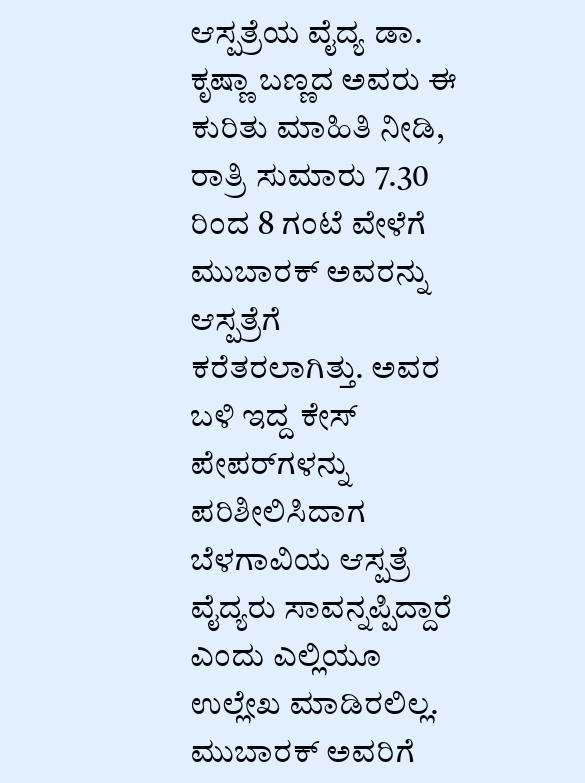ಆಸ್ಪತ್ರೆಯ ವೈದ್ಯ ಡಾ. ಕೃಷ್ಣಾ ಬಣ್ಣದ ಅವರು ಈ ಕುರಿತು ಮಾಹಿತಿ ನೀಡಿ, ರಾತ್ರಿ ಸುಮಾರು 7.30 ರಿಂದ 8 ಗಂಟೆ ವೇಳೆಗೆ ಮುಬಾರಕ್ ಅವರನ್ನು ಆಸ್ಪತ್ರೆಗೆ ಕರೆತರಲಾಗಿತ್ತು. ಅವರ ಬಳಿ ಇದ್ದ ಕೇಸ್ ಪೇಪರ್‌ಗಳನ್ನು ಪರಿಶೀಲಿಸಿದಾಗ ಬೆಳಗಾವಿಯ ಆಸ್ಪತ್ರೆ ವೈದ್ಯರು ಸಾವನ್ನಪ್ಪಿದ್ದಾರೆ ಎಂದು ಎಲ್ಲಿಯೂ ಉಲ್ಲೇಖ ಮಾಡಿರಲಿಲ್ಲ. ಮುಬಾರಕ್ ಅವರಿಗೆ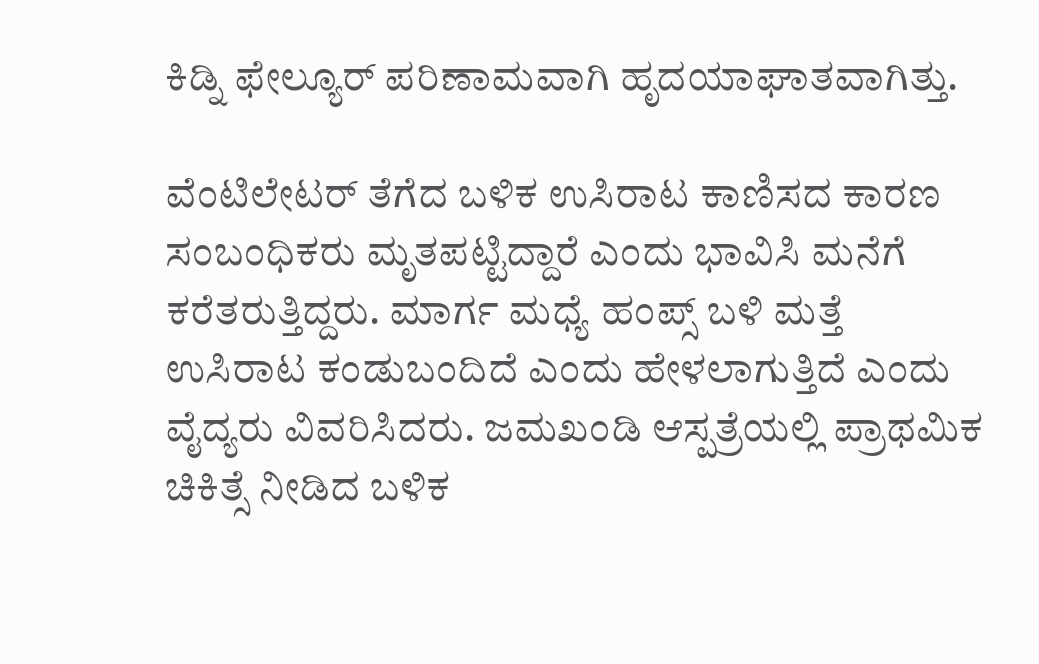ಕಿಡ್ನಿ ಫೇಲ್ಯೂರ್ ಪರಿಣಾಮವಾಗಿ ಹೃದಯಾಘಾತವಾಗಿತ್ತು.

ವೆಂಟಿಲೇಟರ್ ತೆಗೆದ ಬಳಿಕ ಉಸಿರಾಟ ಕಾಣಿಸದ ಕಾರಣ ಸಂಬಂಧಿಕರು ಮೃತಪಟ್ಟಿದ್ದಾರೆ ಎಂದು ಭಾವಿಸಿ ಮನೆಗೆ ಕರೆತರುತ್ತಿದ್ದರು. ಮಾರ್ಗ ಮಧ್ಯೆ ಹಂಪ್ಸ್ ಬಳಿ ಮತ್ತೆ ಉಸಿರಾಟ ಕಂಡುಬಂದಿದೆ ಎಂದು ಹೇಳಲಾಗುತ್ತಿದೆ ಎಂದು ವೈದ್ಯರು ವಿವರಿಸಿದರು. ಜಮಖಂಡಿ ಆಸ್ಪತ್ರೆಯಲ್ಲಿ ಪ್ರಾಥಮಿಕ ಚಿಕಿತ್ಸೆ ನೀಡಿದ ಬಳಿಕ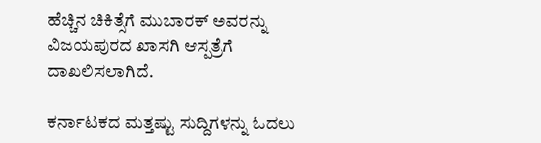ಹೆಚ್ಚಿನ ಚಿಕಿತ್ಸೆಗೆ ಮುಬಾರಕ್ ಅವರನ್ನು ವಿಜಯಪುರದ ಖಾಸಗಿ ಆಸ್ಪತ್ರೆಗೆ ದಾಖಲಿಸಲಾಗಿದೆ.

ಕರ್ನಾಟಕದ ಮತ್ತಷ್ಟು ಸುದ್ದಿಗಳನ್ನು ಓದಲು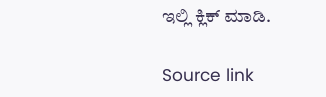ಇಲ್ಲಿ ಕ್ಲಿಕ್ ಮಾಡಿ.

Source link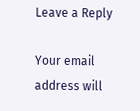Leave a Reply

Your email address will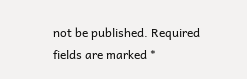not be published. Required fields are marked *